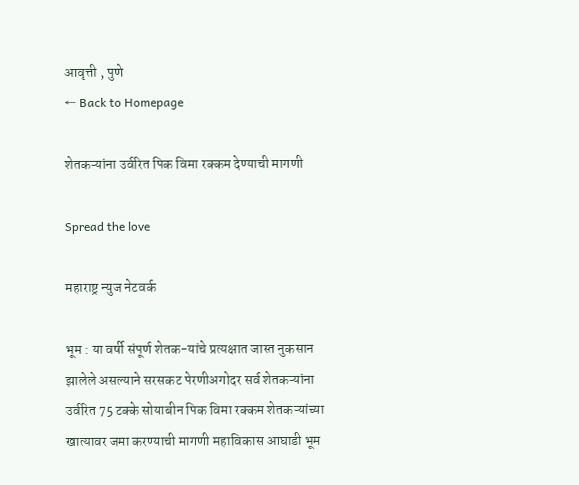आवृत्ती , पुणे
← Back to Homepage

शेतकऱ्यांना उर्वरित पिक विमा रक्कम देण्याची मागणी

Spread the love

महाराष्ट्र न्युज नेटवर्क

भूम : या वर्षी संपूर्ण शेतक-यांचे प्रत्यक्षात जास्त नुकसान झालेले असल्याने सरसकट पेरणीअगोदर सर्व शेतकऱ्यांना उर्वरित 75 टक्के सोयाबीन पिक विमा रक्कम शेतकऱ्यांच्या खात्यावर जमा करण्याची मागणी महाविकास आघाडी भूम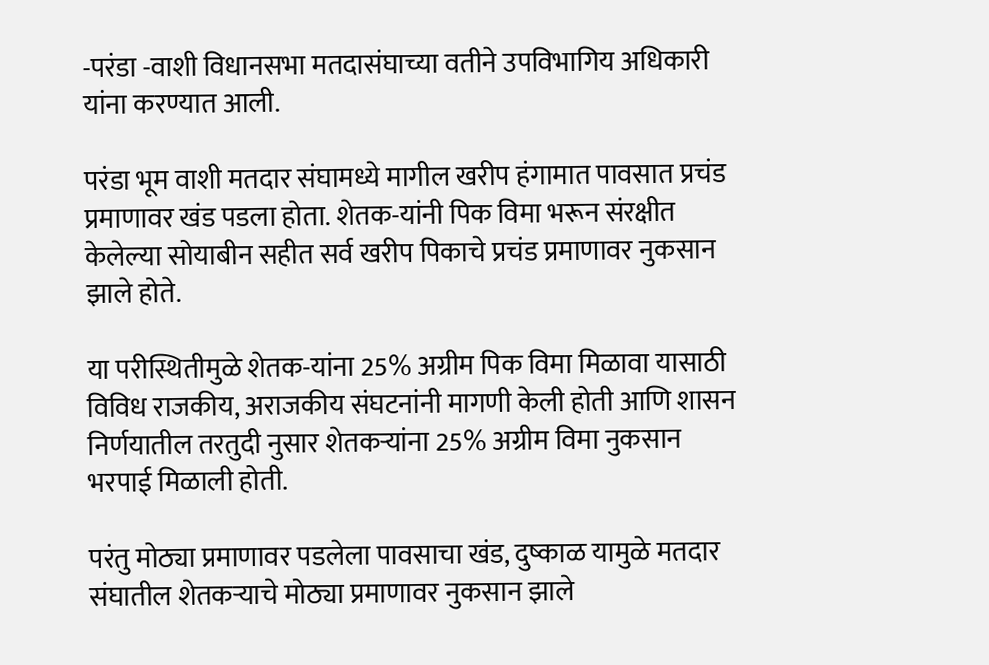-परंडा -वाशी विधानसभा मतदासंघाच्या वतीने उपविभागिय अधिकारी यांना करण्यात आली.

परंडा भूम वाशी मतदार संघामध्ये मागील खरीप हंगामात पावसात प्रचंड प्रमाणावर खंड पडला होता. शेतक-यांनी पिक विमा भरून संरक्षीत केलेल्या सोयाबीन सहीत सर्व खरीप पिकाचे प्रचंड प्रमाणावर नुकसान झाले होते.

या परीस्थितीमुळे शेतक-यांना 25% अग्रीम पिक विमा मिळावा यासाठी विविध राजकीय, अराजकीय संघटनांनी मागणी केली होती आणि शासन निर्णयातील तरतुदी नुसार शेतकऱ्यांना 25% अग्रीम विमा नुकसान भरपाई मिळाली होती.

परंतु मोठ्या प्रमाणावर पडलेला पावसाचा खंड, दुष्काळ यामुळे मतदार संघातील शेतकऱ्याचे मोठ्या प्रमाणावर नुकसान झाले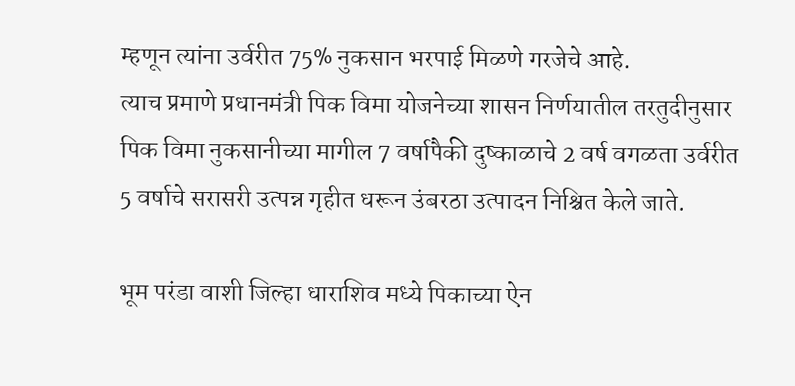म्हणून त्यांना उर्वरीत 75% नुकसान भरपाई मिळणे गरजेचे आहे.
त्याच प्रमाणे प्रधानमंत्री पिक विमा योजनेच्या शासन निर्णयातील तरतुदीनुसार पिक विमा नुकसानीच्या मागील 7 वर्षापैकी दुष्काळाचे 2 वर्ष वगळता उर्वरीत 5 वर्षाचे सरासरी उत्पन्न गृहीत धरून उंबरठा उत्पादन निश्चित केले जाते.

भूम परंडा वाशी जिल्हा धाराशिव मध्ये पिकाच्या ऐन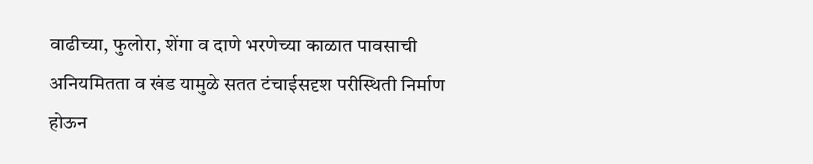वाढीच्या, फुलोरा, शेंगा व दाणे भरणेच्या काळात पावसाची अनियमितता व खंड यामुळे सतत टंचाईसदृश परीस्थिती निर्माण होऊन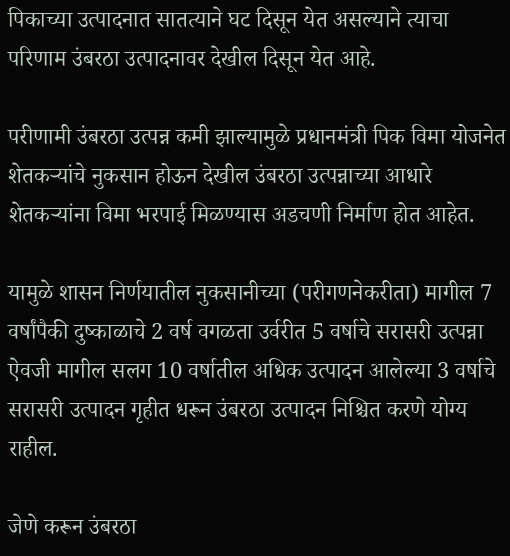पिकाच्या उत्पादनात सातत्याने घट दिसून येत असल्याने त्याचा परिणाम उंबरठा उत्पादनावर देखील दिसून येत आहे.

परीणामी उंबरठा उत्पन्न कमी झाल्यामुळे प्रधानमंत्री पिक विमा योजनेत शेतकऱ्यांचे नुकसान होऊन देखील उंबरठा उत्पन्नाच्या आधारे शेतकऱ्यांना विमा भरपाई मिळण्यास अडचणी निर्माण होत आहेत.

यामुळे शासन निर्णयातील नुकसानीच्या (परीगणनेकरीता) मागील 7 वर्षांपैकी दुष्काळाचे 2 वर्ष वगळता उर्वरीत 5 वर्षाचे सरासरी उत्पन्ना ऐवजी मागील सलग 10 वर्षातील अधिक उत्पादन आलेल्या 3 वर्षाचे सरासरी उत्पादन गृहीत धरून उंबरठा उत्पादन निश्चित करणे योग्य राहील.

जेणे करून उंबरठा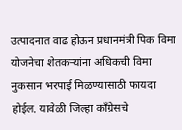उत्पादनात वाढ होऊन प्रधानमंत्री पिक विमा योजनेचा शेतकऱ्यांना अधिकची विमा नुकसान भरपाई मिळण्यासाठी फायदा होईल. यावेळी जिल्हा काँग्रेसचे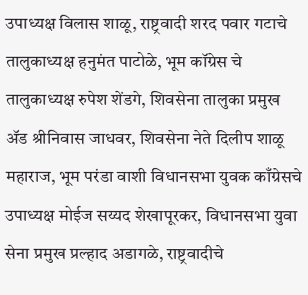उपाध्यक्ष विलास शाळू, राष्ट्रवादी शरद पवार गटाचे तालुकाध्यक्ष हनुमंत पाटोळे, भूम कॉग्रेस चे तालुकाध्यक्ष रुपेश शेंडगे, शिवसेना तालुका प्रमुख ॲड श्रीनिवास जाधवर, शिवसेना नेते दिलीप शाळू महाराज, भूम परंडा वाशी विधानसभा युवक काँग्रेसचे उपाध्यक्ष मोईज सय्यद शेखापूरकर, विधानसभा युवा सेना प्रमुख प्रल्हाद अडागळे, राष्ट्रवादीचे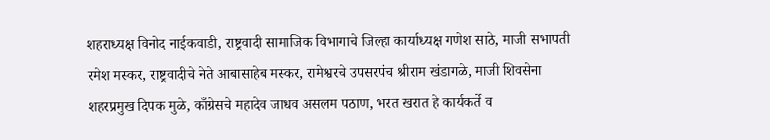शहराध्यक्ष विनोद नाईकवाडी, राष्ट्रवादी सामाजिक विभागाचे जिल्हा कार्याध्यक्ष गणेश साठे, माजी सभापती रमेश मस्कर, राष्ट्रवादीचे नेते आबासाहेब मस्कर, रामेश्वरचे उपसरपंच श्रीराम खंडागळे, माजी शिवसेना शहरप्रमुख दिपक मुळे, काँग्रेसचे महादेव जाधव असलम पठाण, भरत खरात हे कार्यकर्ते व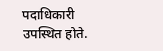पदाधिकारी उपस्थित होते.